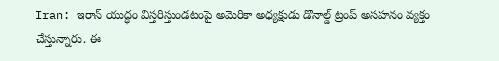Iran: ఇరాన్ యుద్ధం విస్తరిస్తుండటంపై అమెరికా అధ్యక్షుడు డొనాల్డ్ ట్రంప్ అసహనం వ్యక్తం చేస్తున్నారు. ఈ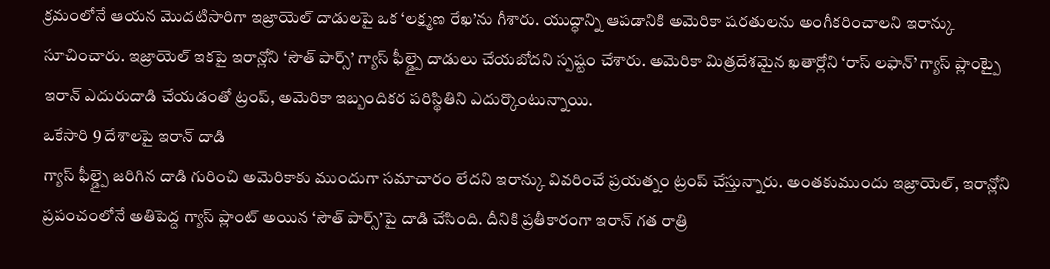క్రమంలోనే ఆయన మొదటిసారిగా ఇజ్రాయెల్ దాడులపై ఒక ‘లక్ష్మణ రేఖ’ను గీశారు. యుద్ధాన్ని ఆపడానికి అమెరికా షరతులను అంగీకరించాలని ఇరాన్కు సూచించారు. ఇజ్రాయెల్ ఇకపై ఇరాన్లోని ‘సౌత్ పార్స్’ గ్యాస్ ఫీల్డ్పై దాడులు చేయబోదని స్పష్టం చేశారు. అమెరికా మిత్రదేశమైన ఖతార్లోని ‘రాస్ లఫాన్’ గ్యాస్ ప్లాంట్పై ఇరాన్ ఎదురుదాడి చేయడంతో ట్రంప్, అమెరికా ఇబ్బందికర పరిస్థితిని ఎదుర్కొంటున్నాయి.
ఒకేసారి 9 దేశాలపై ఇరాన్ దాడి
గ్యాస్ ఫీల్డ్పై జరిగిన దాడి గురించి అమెరికాకు ముందుగా సమాచారం లేదని ఇరాన్కు వివరించే ప్రయత్నం ట్రంప్ చేస్తున్నారు. అంతకుముందు ఇజ్రాయెల్, ఇరాన్లోని ప్రపంచంలోనే అతిపెద్ద గ్యాస్ ప్లాంట్ అయిన ‘సౌత్ పార్స్’పై దాడి చేసింది. దీనికి ప్రతీకారంగా ఇరాన్ గత రాత్రి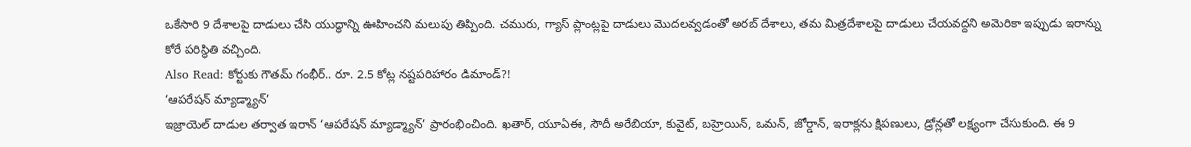ఒకేసారి 9 దేశాలపై దాడులు చేసి యుద్ధాన్ని ఊహించని మలుపు తిప్పింది. చమురు, గ్యాస్ ప్లాంట్లపై దాడులు మొదలవ్వడంతో అరబ్ దేశాలు, తమ మిత్రదేశాలపై దాడులు చేయవద్దని అమెరికా ఇప్పుడు ఇరాన్ను కోరే పరిస్థితి వచ్చింది.
Also Read: కోర్టుకు గౌతమ్ గంభీర్.. రూ. 2.5 కోట్ల నష్టపరిహారం డిమాండ్?!
‘ఆపరేషన్ మ్యాడ్మ్యాన్’
ఇజ్రాయెల్ దాడుల తర్వాత ఇరాన్ ‘ఆపరేషన్ మ్యాడ్మ్యాన్’ ప్రారంభించింది. ఖతార్, యూఏఈ, సౌదీ అరేబియా, కువైట్, బహ్రెయిన్, ఒమన్, జోర్డాన్, ఇరాక్లను క్షిపణులు, డ్రోన్లతో లక్ష్యంగా చేసుకుంది. ఈ 9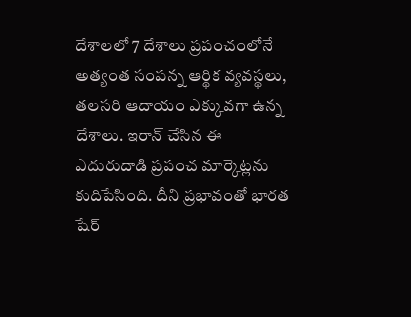దేశాలలో 7 దేశాలు ప్రపంచంలోనే అత్యంత సంపన్న ఆర్థిక వ్యవస్థలు, తలసరి ఆదాయం ఎక్కువగా ఉన్న దేశాలు. ఇరాన్ చేసిన ఈ ఎదురుదాడి ప్రపంచ మార్కెట్లను కుదిపేసింది. దీని ప్రభావంతో భారత షేర్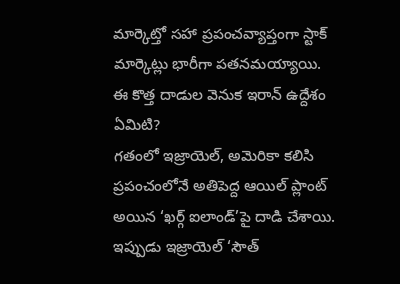మార్కెట్తో సహా ప్రపంచవ్యాప్తంగా స్టాక్ మార్కెట్లు భారీగా పతనమయ్యాయి.
ఈ కొత్త దాడుల వెనుక ఇరాన్ ఉద్దేశం ఏమిటి?
గతంలో ఇజ్రాయెల్, అమెరికా కలిసి ప్రపంచంలోనే అతిపెద్ద ఆయిల్ ప్లాంట్ అయిన ‘ఖర్గ్ ఐలాండ్’పై దాడి చేశాయి. ఇప్పుడు ఇజ్రాయెల్ ‘సౌత్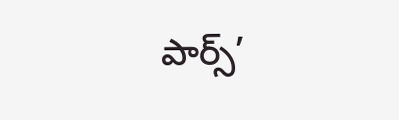పార్స్’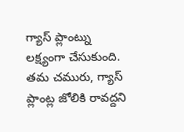గ్యాస్ ప్లాంట్ను లక్ష్యంగా చేసుకుంది. తమ చమురు, గ్యాస్ ప్లాంట్ల జోలికి రావద్దని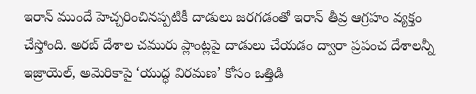ఇరాన్ ముందే హెచ్చరించినప్పటికీ దాడులు జరగడంతో ఇరాన్ తీవ్ర ఆగ్రహం వ్యక్తం చేస్తోంది. అరబ్ దేశాల చమురు ప్లాంట్లపై దాడులు చేయడం ద్వారా ప్రపంచ దేశాలన్నీ ఇజ్రాయెల్, అమెరికాపై ‘యుద్ధ విరమణ’ కోసం ఒత్తిడి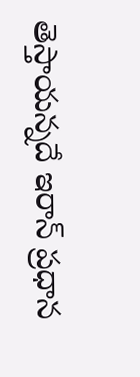తెస్తాయన్నదే ఇరాన్ ప్రధాన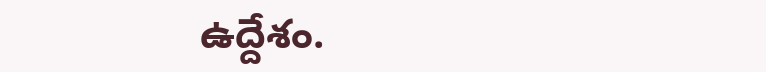ఉద్దేశం.